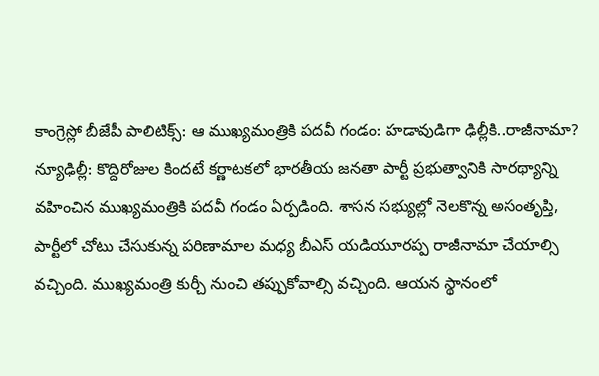కాంగ్రెస్లో బీజేపీ పాలిటిక్స్: ఆ ముఖ్యమంత్రికి పదవీ గండం: హడావుడిగా ఢిల్లీకి..రాజీనామా?
న్యూఢిల్లీ: కొద్దిరోజుల కిందటే కర్ణాటకలో భారతీయ జనతా పార్టీ ప్రభుత్వానికి సారథ్యాన్ని వహించిన ముఖ్యమంత్రికి పదవీ గండం ఏర్పడింది. శాసన సభ్యుల్లో నెలకొన్న అసంతృప్తి, పార్టీలో చోటు చేసుకున్న పరిణామాల మధ్య బీఎస్ యడియూరప్ప రాజీనామా చేయాల్సి వచ్చింది. ముఖ్యమంత్రి కుర్చీ నుంచి తప్పుకోవాల్సి వచ్చింది. ఆయన స్థానంలో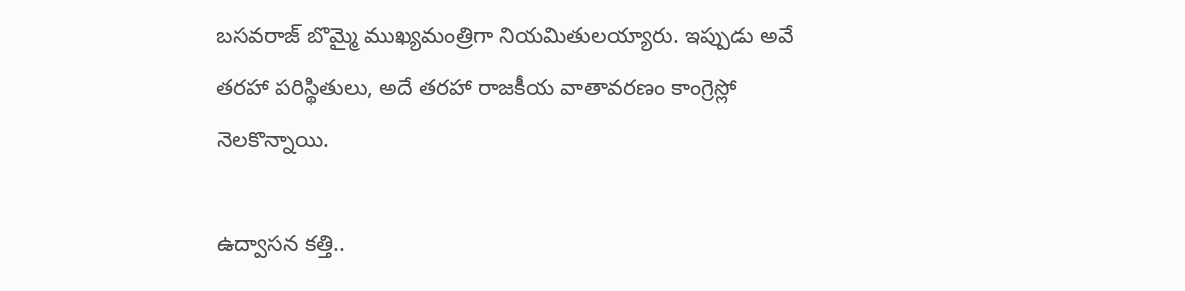బసవరాజ్ బొమ్మై ముఖ్యమంత్రిగా నియమితులయ్యారు. ఇప్పుడు అవే తరహా పరిస్థితులు, అదే తరహా రాజకీయ వాతావరణం కాంగ్రెస్లో నెలకొన్నాయి.

ఉద్వాసన కత్తి..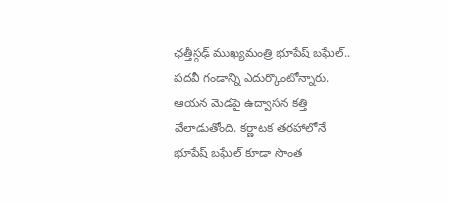ఛత్తీస్గఢ్ ముఖ్యమంత్రి భూపేష్ బఘేల్.. పదవీ గండాన్ని ఎదుర్కొంటోన్నారు. ఆయన మెడపై ఉద్వాసన కత్తి వేలాడుతోంది. కర్ణాటక తరహాలోనే భూపేష్ బఘేల్ కూడా సొంత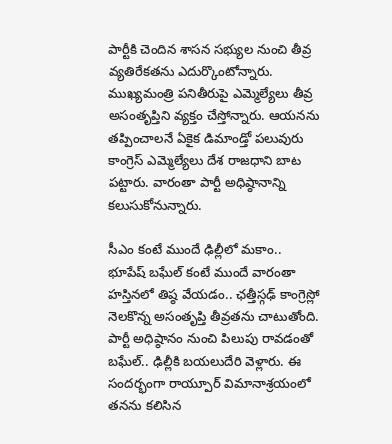పార్టీకి చెందిన శాసన సభ్యుల నుంచి తీవ్ర వ్యతిరేకతను ఎదుర్కొంటోన్నారు. ముఖ్యమంత్రి పనితీరుపై ఎమ్మెల్యేలు తీవ్ర అసంతృప్తిని వ్యక్తం చేస్తోన్నారు. ఆయనను తప్పించాలనే ఏకైక డిమాండ్తో పలువురు కాంగ్రెస్ ఎమ్మెల్యేలు దేశ రాజధాని బాట పట్టారు. వారంతా పార్టీ అధిష్ఠానాన్ని కలుసుకోనున్నారు.

సీఎం కంటే ముందే ఢిల్లీలో మకాం..
భూపేష్ బఘేల్ కంటే ముందే వారంతా హస్తినలో తిష్ఠ వేయడం.. ఛత్తీస్గఢ్ కాంగ్రెస్లో నెలకొన్న అసంతృప్తి తీవ్రతను చాటుతోంది. పార్టీ అధిష్ఠానం నుంచి పిలుపు రావడంతో బఘేల్.. ఢిల్లీకి బయలుదేరి వెళ్లారు. ఈ సందర్భంగా రాయ్పూర్ విమానాశ్రయంలో తనను కలిసిన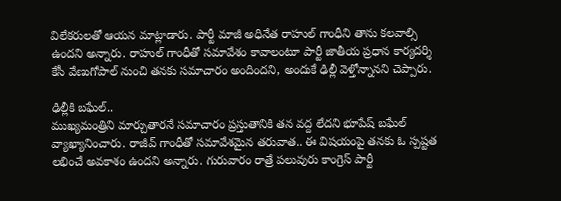విలేకరులతో ఆయన మాట్లాడారు. పార్టీ మాజీ అధినేత రాహుల్ గాంధీని తాను కలవాల్సి ఉందని అన్నారు. రాహుల్ గాంధీతో సమావేశం కావాలంటూ పార్టీ జాతీయ ప్రధాన కార్యదర్శి కేసీ వేణుగోపాల్ నుంచి తనకు సమాచారం అందిందని, అందుకే ఢిల్లీ వెళ్తోన్నానని చెప్పారు.

ఢిల్లీకి బఘేల్..
ముఖ్యమంత్రిని మార్చుతారనే సమాచారం ప్రస్తుతానికి తన వద్ద లేదని భూపేష్ బఘేల్ వ్యాఖ్యానించారు. రాజీవ్ గాంధీతో సమావేశమైన తరువాత.. ఈ విషయంపై తనకు ఓ స్పష్టత లభించే అవకాశం ఉందని అన్నారు. గురువారం రాత్రే పలువురు కాంగ్రెస్ పార్టీ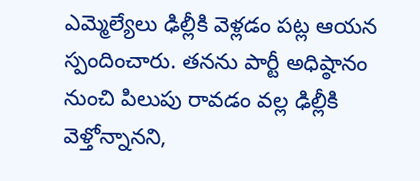ఎమ్మెల్యేలు ఢిల్లీకి వెళ్లడం పట్ల ఆయన స్పందించారు. తనను పార్టీ అధిష్ఠానం నుంచి పిలుపు రావడం వల్ల ఢిల్లీకి వెళ్తోన్నానని,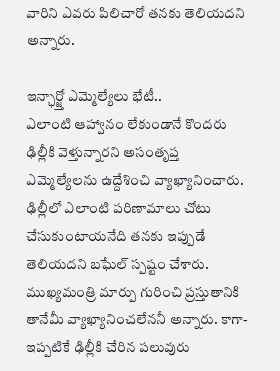వారిని ఎవరు పిలిచారో తనకు తెలియదని అన్నారు.

ఇన్ఛార్జ్తో ఎమ్మెల్యేలు భేటీ..
ఎలాంటి ఆహ్వానం లేకుండానే కొందరు ఢిల్లీకి వెళ్తున్నారని అసంతృప్త ఎమ్మెల్యేలను ఉద్దేశించి వ్యాఖ్యానించారు. ఢిల్లీలో ఎలాంటి పరిణామాలు చోటు చేసుకుంటాయనేది తనకు ఇప్పుడే తెలియదని బఘేల్ స్పష్టం చేశారు. ముఖ్యమంత్రి మార్పు గురించి ప్రస్తుతానికి తానేమీ వ్యాఖ్యానించలేననీ అన్నారు. కాగా- ఇప్పటికే ఢిల్లీకి చేరిన పలువురు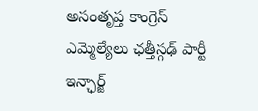అసంతృప్త కాంగ్రెస్ ఎమ్మెల్యేలు ఛత్తీస్గఢ్ పార్టీ ఇన్ఛార్జ్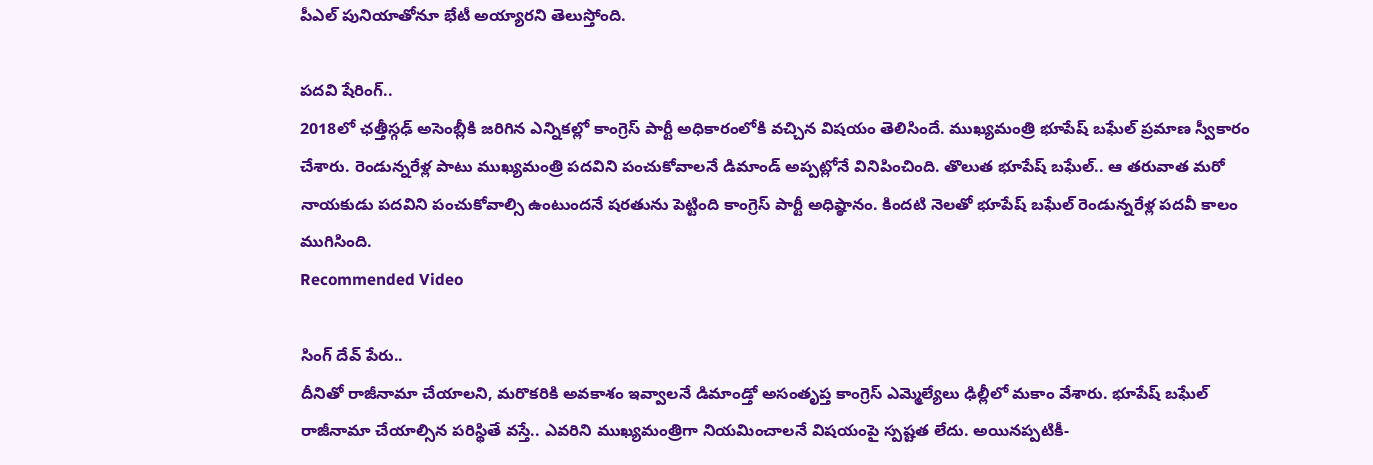పీఎల్ పునియాతోనూ భేటీ అయ్యారని తెలుస్తోంది.

పదవి షేరింగ్..
2018లో ఛత్తీస్గఢ్ అసెంబ్లీకి జరిగిన ఎన్నికల్లో కాంగ్రెస్ పార్టీ అధికారంలోకి వచ్చిన విషయం తెలిసిందే. ముఖ్యమంత్రి భూపేష్ బఘేల్ ప్రమాణ స్వీకారం చేశారు. రెండున్నరేళ్ల పాటు ముఖ్యమంత్రి పదవిని పంచుకోవాలనే డిమాండ్ అప్పట్లోనే వినిపించింది. తొలుత భూపేష్ బఘేల్.. ఆ తరువాత మరో నాయకుడు పదవిని పంచుకోవాల్సి ఉంటుందనే షరతును పెట్టింది కాంగ్రెస్ పార్టీ అధిష్ఠానం. కిందటి నెలతో భూపేష్ బఘేల్ రెండున్నరేళ్ల పదవీ కాలం ముగిసింది.
Recommended Video

సింగ్ దేవ్ పేరు..
దీనితో రాజీనామా చేయాలని, మరొకరికి అవకాశం ఇవ్వాలనే డిమాండ్తో అసంతృప్త కాంగ్రెస్ ఎమ్మెల్యేలు ఢిల్లీలో మకాం వేశారు. భూపేష్ బఘేల్ రాజీనామా చేయాల్సిన పరిస్థితే వస్తే.. ఎవరిని ముఖ్యమంత్రిగా నియమించాలనే విషయంపై స్పష్టత లేదు. అయినప్పటికీ-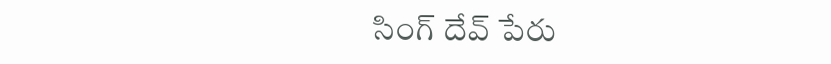సింగ్ దేవ్ పేరు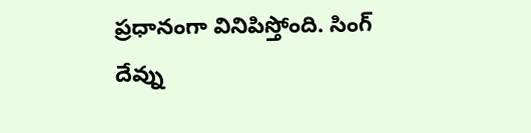ప్రధానంగా వినిపిస్తోంది. సింగ్ దేవ్ను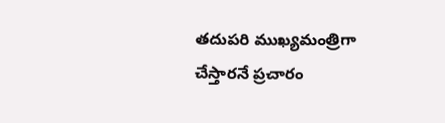తదుపరి ముఖ్యమంత్రిగా చేస్తారనే ప్రచారం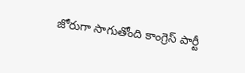జోరుగా సాగుతోంది కాంగ్రెస్ పార్టీ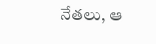నేతలు, ఆ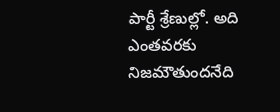పార్టీ శ్రేణుల్లో. అది ఎంతవరకు నిజమౌతుందనేది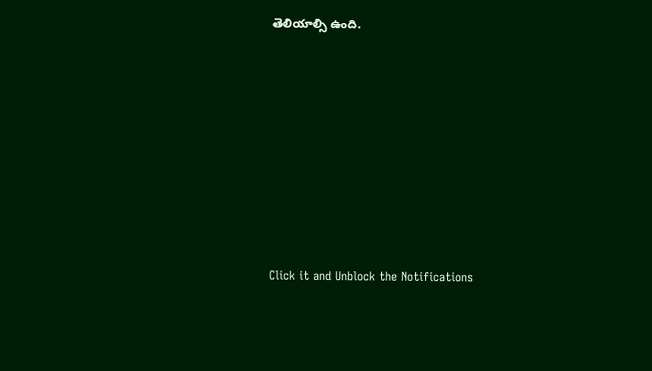తెలియాల్సి ఉంది.












Click it and Unblock the Notifications